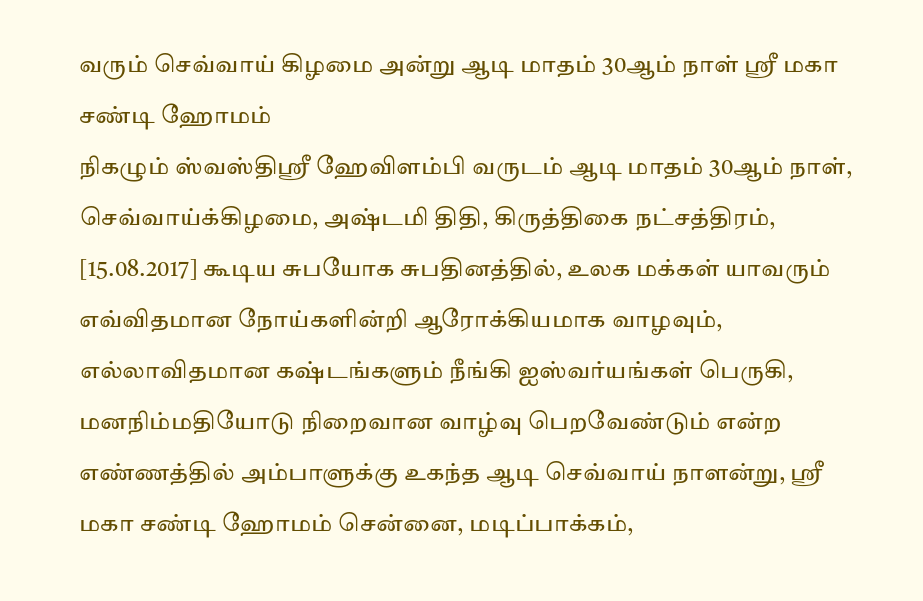வரும் செவ்வாய் கிழமை அன்று ஆடி மாதம் 30ஆம் நாள் ஸ்ரீ மகா சண்டி ஹோமம்
நிகழும் ஸ்வஸ்திஸ்ரீ ஹேவிளம்பி வருடம் ஆடி மாதம் 30ஆம் நாள், செவ்வாய்க்கிழமை, அஷ்டமி திதி, கிருத்திகை நட்சத்திரம், [15.08.2017] கூடிய சுபயோக சுபதினத்தில், உலக மக்கள் யாவரும் எவ்விதமான நோய்களின்றி ஆரோக்கியமாக வாழவும், எல்லாவிதமான கஷ்டங்களும் நீங்கி ஐஸ்வர்யங்கள் பெருகி, மனநிம்மதியோடு நிறைவான வாழ்வு பெறவேண்டும் என்ற எண்ணத்தில் அம்பாளுக்கு உகந்த ஆடி செவ்வாய் நாளன்று, ஸ்ரீ மகா சண்டி ஹோமம் சென்னை, மடிப்பாக்கம்,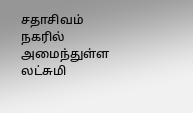சதாசிவம் நகரில் அமைந்துள்ள லட்சுமி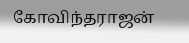கோவிந்தராஜன்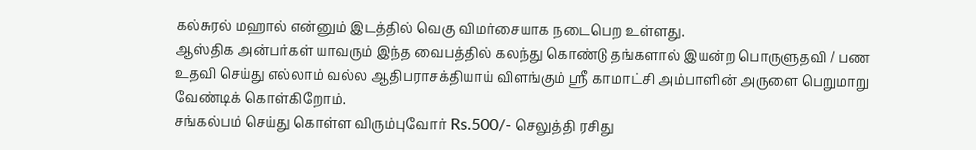கல்சுரல் மஹால் என்னும் இடத்தில் வெகு விமர்சையாக நடைபெற உள்ளது.
ஆஸ்திக அன்பர்கள் யாவரும் இந்த வைபத்தில் கலந்து கொண்டு தங்களால் இயன்ற பொருளுதவி / பண உதவி செய்து எல்லாம் வல்ல ஆதிபராசக்தியாய் விளங்கும் ஸ்ரீ காமாட்சி அம்பாளின் அருளை பெறுமாறு வேண்டிக் கொள்கிறோம்.
சங்கல்பம் செய்து கொள்ள விரும்புவோர் Rs.500/- செலுத்தி ரசிது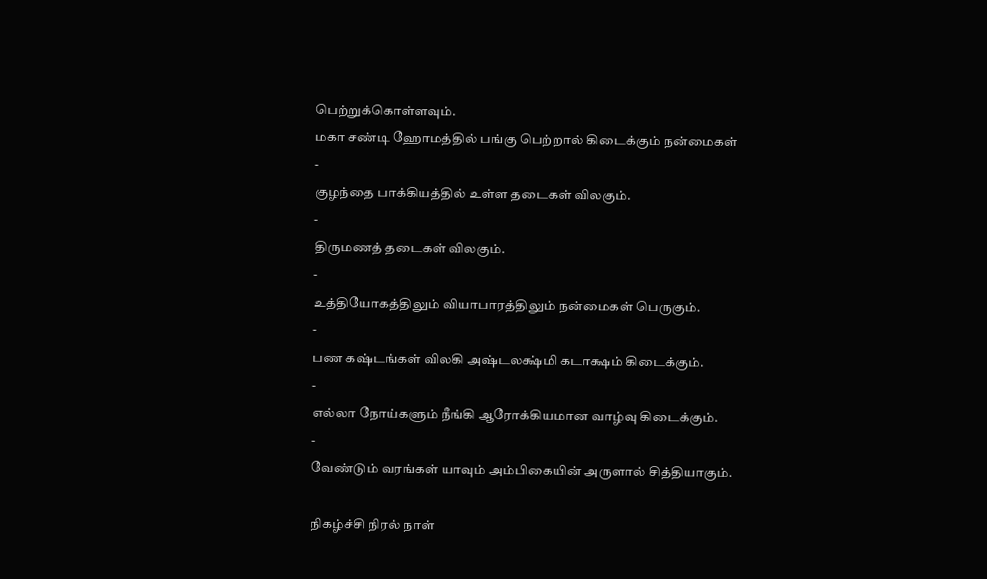பெற்றுக்கொள்ளவும்.
மகா சண்டி ஹோமத்தில் பங்கு பெற்றால் கிடைக்கும் நன்மைகள்
-
குழந்தை பாக்கியத்தில் உள்ள தடைகள் விலகும்.
-
திருமணத் தடைகள் விலகும்.
-
உத்தியோகத்திலும் வியாபாரத்திலும் நன்மைகள் பெருகும்.
-
பண கஷ்டங்கள் விலகி அஷ்டலக்ஷ்மி கடாக்ஷம் கிடைக்கும்.
-
எல்லா நோய்களும் நீங்கி ஆரோக்கியமான வாழ்வு கிடைக்கும்.
-
வேண்டும் வரங்கள் யாவும் அம்பிகையின் அருளால் சித்தியாகும்.

நிகழ்ச்சி நிரல் நாள்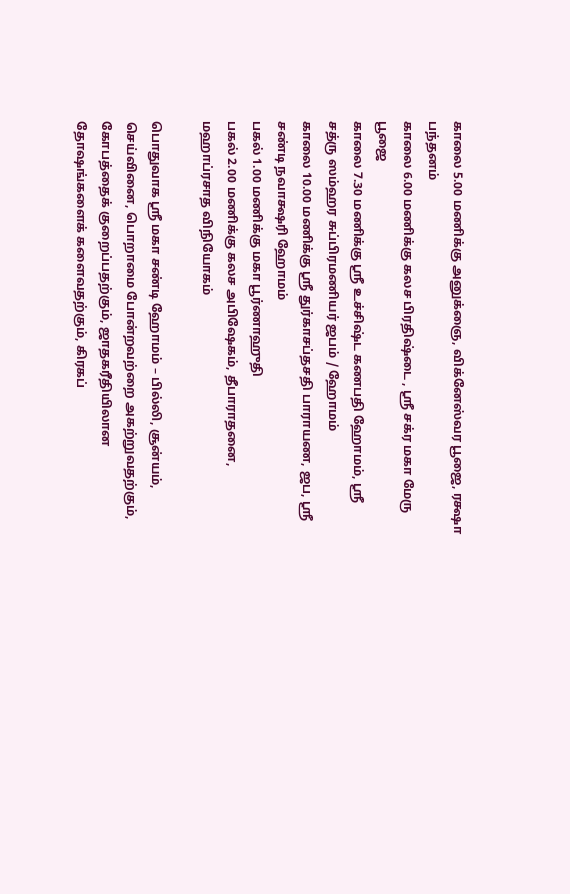காலை 5.00 மணிக்கு அனுக்ஞை, விக்னேஸ்வர பூஜை, ரக்ஷா பந்தனம்
காலை 6.00 மணிக்கு கலச பிரதிஷ்டை , ஸ்ரீ சக்ர மகா மேரு பூஜை
காலை 7.30 மணிக்கு ஸ்ரீ உச்சிஷ்ட கணபதி ஹோமம், ஸ்ரீ சத்ரு ஸம்ஹர சுப்பிரமணியர் ஜபம் / ஹோமம்
காலை 10.00 மணிக்கு ஸ்ரீ துர்காசப்தசதி பாராயண, ஜப, ஸ்ரீ சண்டி நவாக்ஷரி ஹோமம்
பகல் 1.00 மணிக்கு மகா பூர்ணாஹுதி
பகல் 2.00 மணிக்கு கலச அபிஷேகம், தீபாராதனை, மஹாப்ரசாத விநியோகம்

பொதுவாக ஸ்ரீ மகா சண்டி ஹோமம் – பில்லி, சூன்யம், செய்வினை, பொறாமை போன்றவற்றை அகற்றுவதற்கும், கோபத்தைக் குறைப்பதற்கும், ஜாதகரீதியிலான தோஷங்களைக் களைவதற்கும், கிரகப்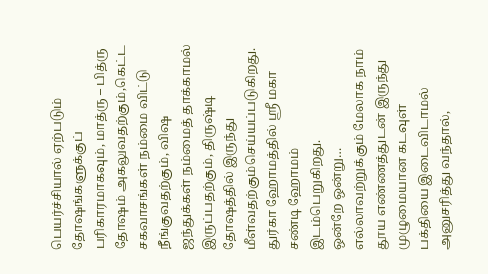பெயர்ச்சியால் ஏற்படும் தோஷங்களுக்குப் பரிகாரமாகவும், மாத்ரு – பித்ரு தோஷம் அகலுவதற்கும்,கெட்ட சகவாசங்கள் நம்மை விட்டு நீங்குவதற்கும், விஷ ஜந்துக்கள் நம்மைத் தாக்காமல் இருப்பதற்கும், திருஷ்டி தோஷத்தில் இருந்து மீள்வதற்கும்செய்யப்படுகிறது. துர்கா ஹோமத்தில் ஸ்ரீ மகா சண்டி ஹோமம் இடம்பெறுகிறது.
ஒன்றே ஒன்று… எல்லாவற்றுக்கும் மேலாக நாம் தூய எண்ணத்துடன் இருந்து முழுமையான கடவுள் பக்தியை இடைவிடாமல் அனுசரித்து வந்தால்,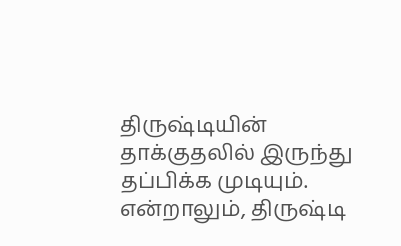திருஷ்டியின் தாக்குதலில் இருந்து தப்பிக்க முடியும். என்றாலும், திருஷ்டி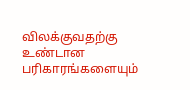விலக்குவதற்கு உண்டான பரிகாரங்களையும்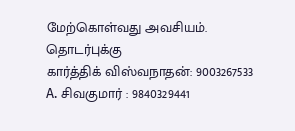மேற்கொள்வது அவசியம்.
தொடர்புக்கு
கார்த்திக் விஸ்வநாதன்: 9003267533
A. சிவகுமார் : 9840329441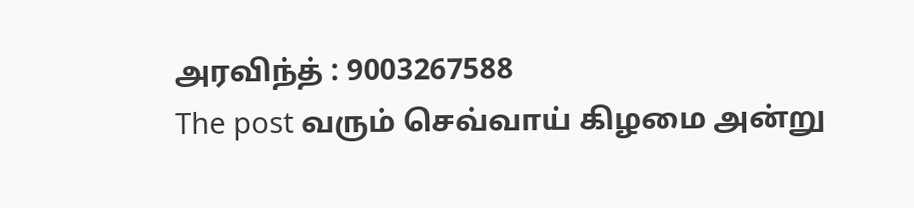அரவிந்த் : 9003267588
The post வரும் செவ்வாய் கிழமை அன்று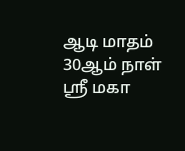ஆடி மாதம் 30ஆம் நாள் ஸ்ரீ மகா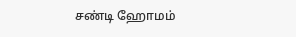சண்டி ஹோமம்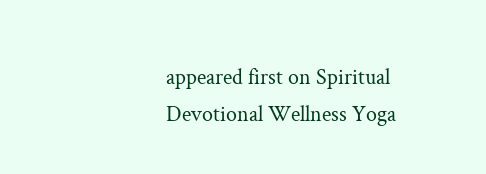appeared first on Spiritual Devotional Wellness Yoga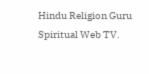Hindu Religion Guru Spiritual Web TV.